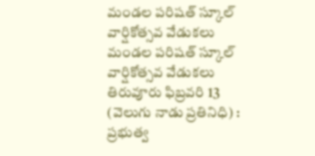మండల పరిషత్ స్కూల్ వార్షికోత్సవ వేడుకలు
మండల పరిషత్ స్కూల్ వార్షికోత్సవ వేడుకలు
తిరువూరు ఫిబ్రవరి 13 (వెలుగు నాడు ప్రతినిధి) : ప్రభుత్వ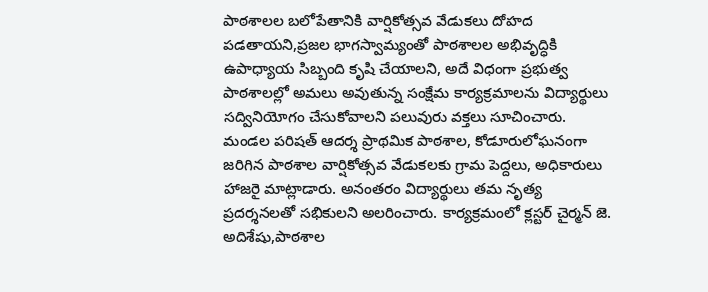పాఠశాలల బలోపేతానికి వార్షికోత్సవ వేడుకలు దోహద పడతాయని,ప్రజల భాగస్వామ్యంతో పాఠశాలల అభివృద్ధికి ఉపాధ్యాయ సిబ్బంది కృషి చేయాలని, అదే విధంగా ప్రభుత్వ పాఠశాలల్లో అమలు అవుతున్న సంక్షేమ కార్యక్రమాలను విద్యార్థులు సద్వినియోగం చేసుకోవాలని పలువురు వక్తలు సూచించారు. మండల పరిషత్ ఆదర్శ ప్రాథమిక పాఠశాల, కోడూరులోఘనంగా జరిగిన పాఠశాల వార్షికోత్సవ వేడుకలకు గ్రామ పెద్దలు, అధికారులు హాజరై మాట్లాడారు. అనంతరం విద్యార్థులు తమ నృత్య ప్రదర్శనలతో సభికులని అలరించారు. కార్యక్రమంలో క్లస్టర్ చైర్మన్ జె. అదిశేషు,పాఠశాల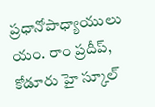ప్రధానోపాధ్యాయులు యం. రాం ప్రదీప్, కోడూరు హై స్కూల్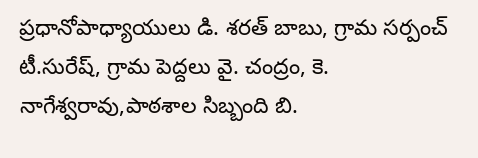ప్రధానోపాధ్యాయులు డి. శరత్ బాబు, గ్రామ సర్పంచ్ టీ.సురేష్, గ్రామ పెద్దలు వై. చంద్రం, కె. నాగేశ్వరావు,పాఠశాల సిబ్బంది బి.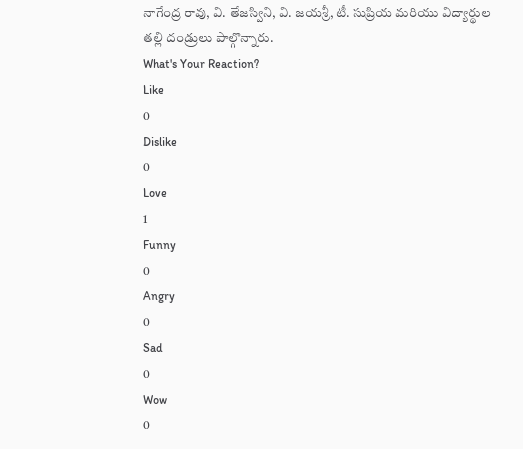నాగేంద్ర రావు, వి. తేజస్విని, వి. జయశ్రీ, టీ. సుప్రియ మరియు విద్యార్థుల తల్లి దండ్రులు పాల్గొన్నారు.
What's Your Reaction?
Like
0
Dislike
0
Love
1
Funny
0
Angry
0
Sad
0
Wow
0